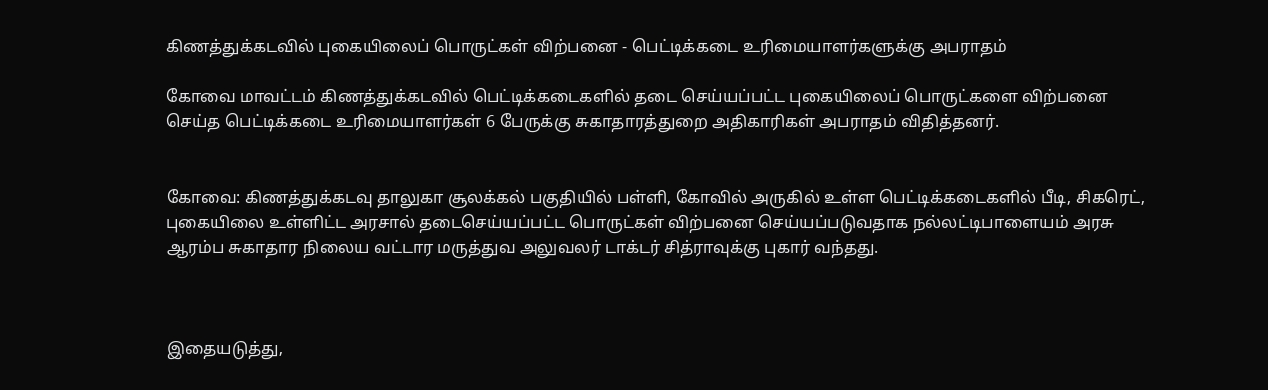கிணத்துக்கடவில் புகையிலைப் பொருட்கள் விற்பனை - பெட்டிக்கடை உரிமையாளர்களுக்கு அபராதம்

கோவை மாவட்டம் கிணத்துக்கடவில் பெட்டிக்கடைகளில் தடை செய்யப்பட்ட புகையிலைப் பொருட்களை விற்பனை செய்த பெட்டிக்கடை உரிமையாளர்கள் 6 பேருக்கு சுகாதாரத்துறை அதிகாரிகள் அபராதம் விதித்தனர்.


கோவை: கிணத்துக்கடவு தாலுகா சூலக்கல் பகுதியில் பள்ளி, கோவில் அருகில் உள்ள பெட்டிக்கடைகளில் பீடி, சிகரெட், புகையிலை உள்ளிட்ட அரசால் தடைசெய்யப்பட்ட பொருட்கள் விற்பனை செய்யப்படுவதாக நல்லட்டிபாளையம் அரசு ஆரம்ப சுகாதார நிலைய வட்டார மருத்துவ அலுவலர் டாக்டர் சித்ராவுக்கு புகார் வந்தது.



இதையடுத்து,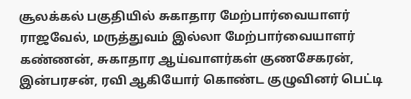சூலக்கல் பகுதியில் சுகாதார மேற்பார்வையாளர் ராஜவேல், மருத்துவம் இல்லா மேற்பார்வையாளர் கண்ணன், சுகாதார ஆய்வாளர்கள் குணசேகரன், இன்பரசன், ரவி ஆகியோர் கொண்ட குழுவினர் பெட்டி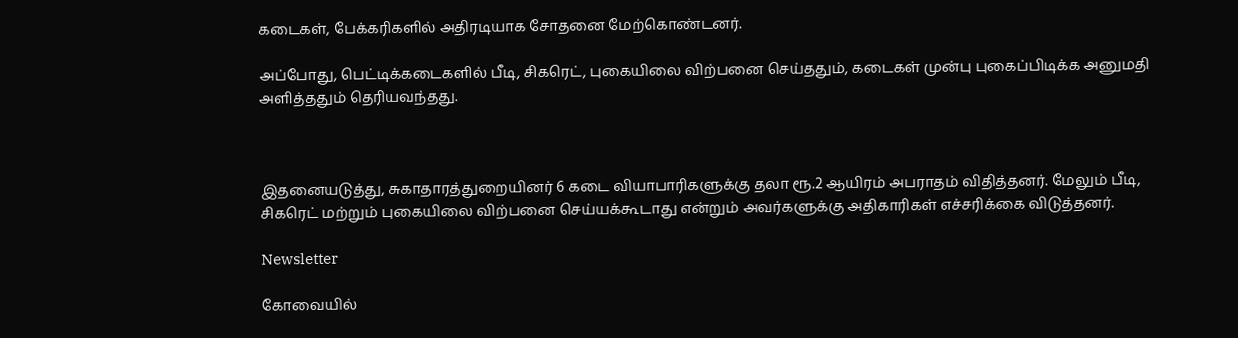கடைகள், பேக்கரிகளில் அதிரடியாக சோதனை மேற்கொண்டனர்.

அப்போது, பெட்டிக்கடைகளில் பீடி, சிகரெட், புகையிலை விற்பனை செய்ததும், கடைகள் முன்பு புகைப்பிடிக்க அனுமதி அளித்ததும் தெரியவந்தது.



இதனையடுத்து, சுகாதாரத்துறையினர் 6 கடை வியாபாரிகளுக்கு தலா ரூ.2 ஆயிரம் அபராதம் விதித்தனர். மேலும் பீடி, சிகரெட் மற்றும் புகையிலை விற்பனை செய்யக்கூடாது என்றும் அவர்களுக்கு அதிகாரிகள் எச்சரிக்கை விடுத்தனர்.

Newsletter

கோவையில்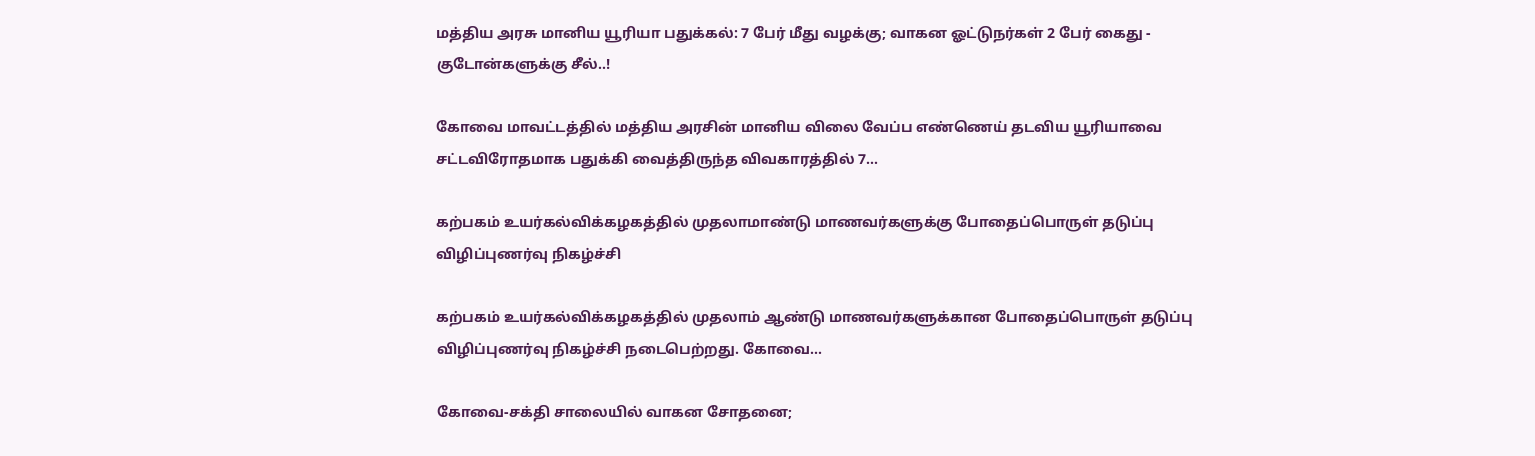மத்திய அரசு மானிய யூரியா பதுக்கல்: 7 பேர் மீது வழக்கு; வாகன ஓட்டுநர்கள் 2 பேர் கைது - குடோன்களுக்கு சீல்..!

கோவை மாவட்டத்தில் மத்திய அரசின் மானிய விலை வேப்ப எண்ணெய் தடவிய யூரியாவை சட்டவிரோதமாக பதுக்கி வைத்திருந்த விவகாரத்தில் 7...

கற்பகம் உயர்கல்விக்கழகத்தில் முதலாமாண்டு மாணவர்களுக்கு போதைப்பொருள் தடுப்பு விழிப்புணர்வு நிகழ்ச்சி

கற்பகம் உயர்கல்விக்கழகத்தில் முதலாம் ஆண்டு மாணவர்களுக்கான போதைப்பொருள் தடுப்பு விழிப்புணர்வு நிகழ்ச்சி நடைபெற்றது. கோவை...

கோவை-சக்தி சாலையில் வாகன சோதனை;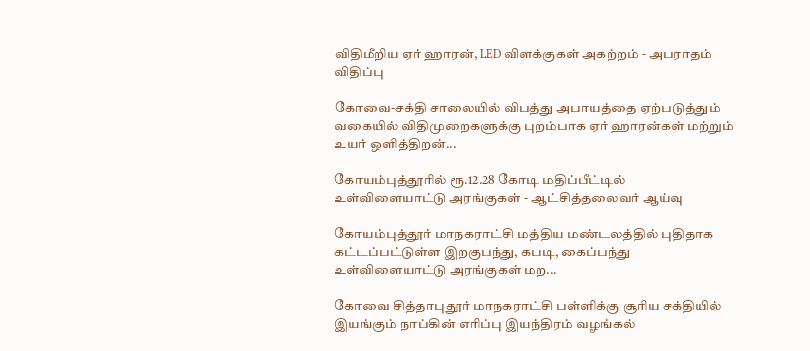விதிமீறிய ஏர் ஹாரன், LED விளக்குகள் அகற்றம் - அபராதம் விதிப்பு

கோவை-சக்தி சாலையில் விபத்து அபாயத்தை ஏற்படுத்தும் வகையில் விதிமுறைகளுக்கு புறம்பாக ஏர் ஹாரன்கள் மற்றும் உயர் ஒளித்திறன்...

கோயம்புத்தூரில் ரூ.12.28 கோடி மதிப்பீட்டில் உள்விளையாட்டு அரங்குகள் - ஆட்சித்தலைவர் ஆய்வு

கோயம்புத்தூர் மாநகராட்சி மத்திய மண்டலத்தில் புதிதாக கட்டப்பட்டுள்ள இறகுபந்து, கபடி, கைப்பந்து உள்விளையாட்டு அரங்குகள் மற...

கோவை சித்தாபுதூர் மாநகராட்சி பள்ளிக்கு சூரிய சக்தியில் இயங்கும் நாப்கின் எரிப்பு இயந்திரம் வழங்கல்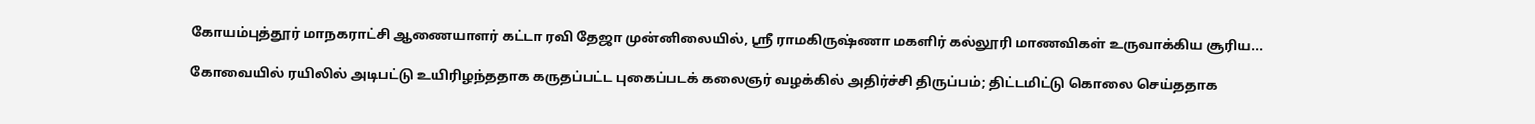கோயம்புத்தூர் மாநகராட்சி ஆணையாளர் கட்டா ரவி தேஜா முன்னிலையில், ஸ்ரீ ராமகிருஷ்ணா மகளிர் கல்லூரி மாணவிகள் உருவாக்கிய சூரிய...

கோவையில் ரயிலில் அடிபட்டு உயிரிழந்ததாக கருதப்பட்ட புகைப்படக் கலைஞர் வழக்கில் அதிர்ச்சி திருப்பம்; திட்டமிட்டு கொலை செய்ததாக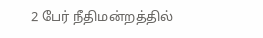2 பேர் நீதிமன்றத்தில்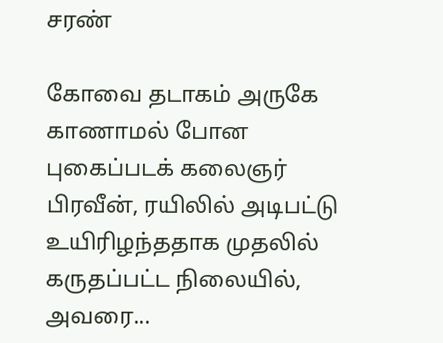சரண்

கோவை தடாகம் அருகே காணாமல் போன புகைப்படக் கலைஞர் பிரவீன், ரயிலில் அடிபட்டு உயிரிழந்ததாக முதலில் கருதப்பட்ட நிலையில், அவரை...